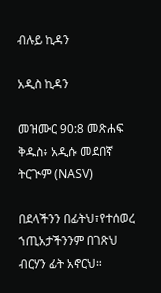ብሉይ ኪዳን

አዲስ ኪዳን

መዝሙር 90:8 መጽሐፍ ቅዱስ፥ አዲሱ መደበኛ ትርጒም (NASV)

በደላችንን በፊትህ፣የተሰወረ ኀጢአታችንንም በገጽህ ብርሃን ፊት አኖርህ።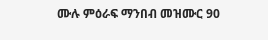ሙሉ ምዕራፍ ማንበብ መዝሙር 90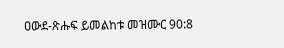ዐውደ-ጽሑፍ ይመልከቱ መዝሙር 90:8